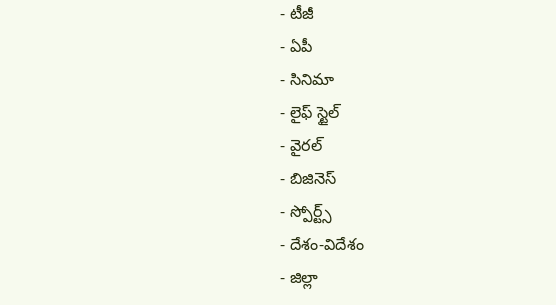- టీజీ
- ఏపీ
- సినిమా
- లైఫ్ స్టైల్
- వైరల్
- బిజినెస్
- స్పోర్ట్స్
- దేశం-విదేశం
- జిల్లా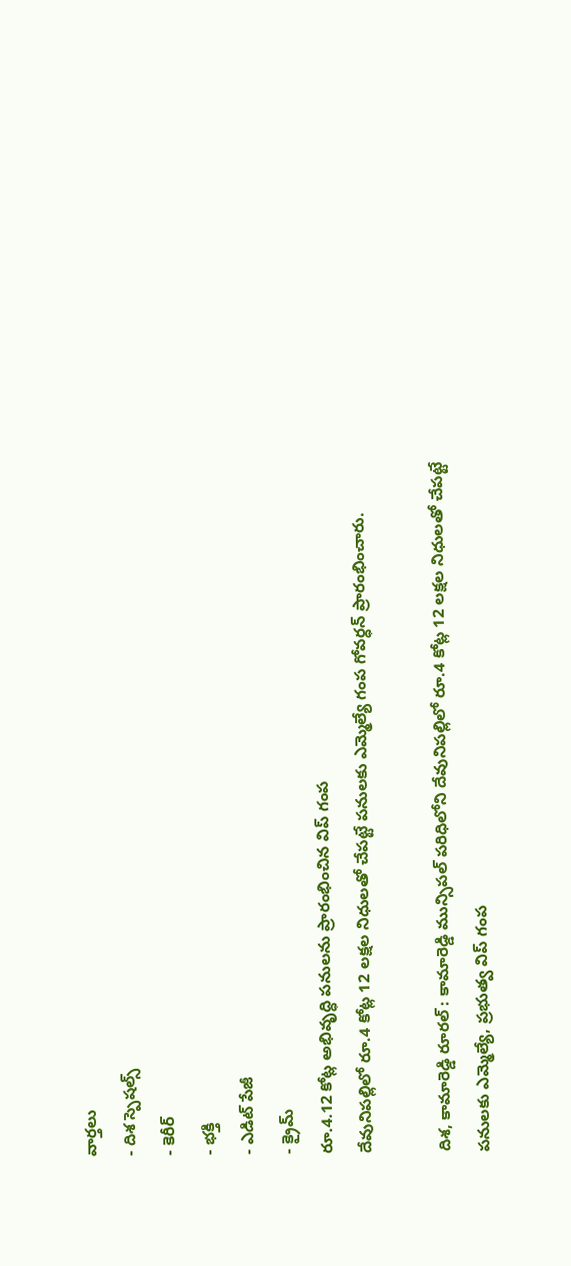వార్తలు
- దిశ స్పెషల్స్
- కెరీర్
- భక్తి
- ఎడిట్ పేజీ
- క్రైమ్
రూ.4.12 కోట్ల అభివృద్ధి పనులను ప్రారంభించిన విప్ గంప
దేవునిపల్లిలో రూ.4 కోట్ల 12 లక్షల నిధులతో చేపట్టే పనులకు ఎమ్మెల్యే గంప గోవర్ధన్ ప్రారంభించారు.

దిశ, కామారెడ్డి రూరల్ : కామారెడ్డి మున్సిపల్ పరిధిలోని దేవునిపల్లిలో రూ.4 కోట్ల 12 లక్షల నిధులతో చేపట్టే పనులకు ఎమ్మెల్యే, ప్రభుత్వ విప్ గంప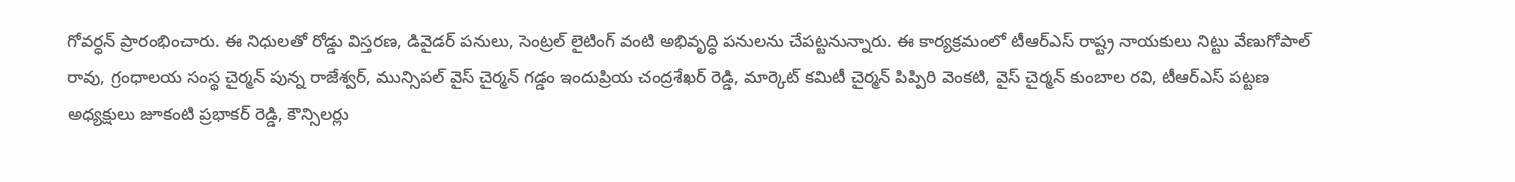గోవర్ధన్ ప్రారంభించారు. ఈ నిధులతో రోడ్డు విస్తరణ, డివైడర్ పనులు, సెంట్రల్ లైటింగ్ వంటి అభివృద్ధి పనులను చేపట్టనున్నారు. ఈ కార్యక్రమంలో టీఆర్ఎస్ రాష్ట్ర నాయకులు నిట్టు వేణుగోపాల్ రావు, గ్రంధాలయ సంస్థ చైర్మన్ పున్న రాజేశ్వర్, మున్సిపల్ వైస్ చైర్మన్ గడ్డం ఇందుప్రియ చంద్రశేఖర్ రెడ్డి, మార్కెట్ కమిటీ చైర్మన్ పిప్పిరి వెంకటి, వైస్ చైర్మన్ కుంబాల రవి, టీఆర్ఎస్ పట్టణ అధ్యక్షులు జూకంటి ప్రభాకర్ రెడ్డి, కౌన్సిలర్లు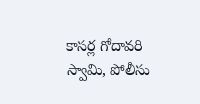కాసర్ల గోదావరి స్వామి, పోలీసు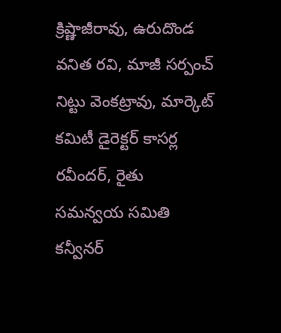క్రిష్ణాజీరావు, ఉరుదొండ వనిత రవి, మాజీ సర్పంచ్ నిట్టు వెంకట్రావు, మార్కెట్ కమిటీ డైరెక్టర్ కాసర్ల రవీందర్, రైతు సమన్వయ సమితి కన్వీనర్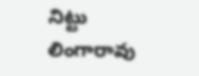నిట్టు లింగారావు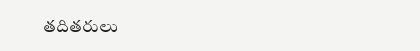తదితరులు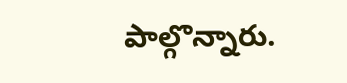పాల్గొన్నారు.